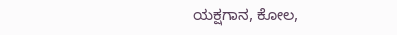ಯಕ್ಷಗಾನ, ಕೋಲ,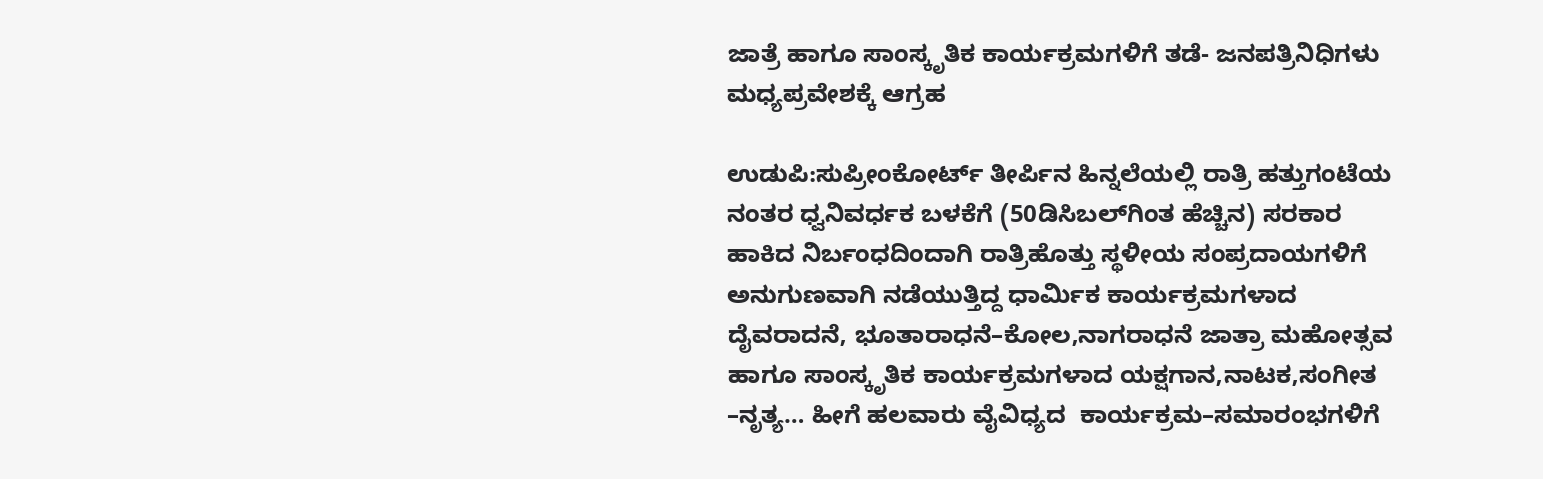ಜಾತ್ರೆ ಹಾಗೂ ಸಾಂಸ್ಕೃತಿಕ ಕಾರ್ಯಕ್ರಮಗಳಿಗೆ ತಡೆ- ಜನಪತ್ರಿನಿಧಿಗಳು‌ ಮಧ್ಯಪ್ರವೇಶಕ್ಕೆ ಆಗ್ರಹ

ಉಡುಪಿ:ಸುಪ್ರೀಂಕೋರ್ಟ್ ತೀರ್ಪಿನ ಹಿನ್ನಲೆಯಲ್ಲಿ ರಾತ್ರಿ ಹತ್ತುಗಂಟೆಯ ನಂತರ ಧ್ವನಿವರ್ಧಕ ಬಳಕೆಗೆ (50ಡಿಸಿಬಲ್‌ಗಿಂತ ಹೆಚ್ಚಿನ) ಸರಕಾರ ಹಾಕಿದ ನಿರ್ಬಂಧದಿಂದಾಗಿ ರಾತ್ರಿಹೊತ್ತು ಸ್ಥಳೀಯ ಸಂಪ್ರದಾಯಗಳಿಗೆ ಅನುಗುಣವಾಗಿ ನಡೆಯುತ್ತಿದ್ದ ಧಾರ್ಮಿಕ ಕಾರ್ಯಕ್ರಮಗಳಾದ ದೈವರಾದನೆ, ಭೂತಾರಾಧನೆ–ಕೋಲ,ನಾಗರಾಧನೆ ಜಾತ್ರಾ ಮಹೋತ್ಸವ ಹಾಗೂ ಸಾಂಸ್ಕೃತಿಕ ಕಾರ್ಯಕ್ರಮಗಳಾದ ಯಕ್ಷಗಾನ,ನಾಟಕ,ಸಂಗೀತ –ನೃತ್ಯ… ಹೀಗೆ ಹಲವಾರು ವೈವಿಧ್ಯದ  ಕಾರ್ಯಕ್ರಮ–ಸಮಾರಂಭಗಳಿಗೆ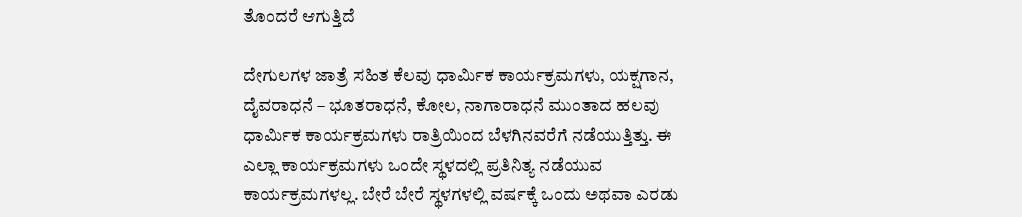ತೊಂದರೆ ಆಗುತ್ತಿದೆ

ದೇಗುಲಗಳ ಜಾತ್ರೆ ಸಹಿತ ಕೆಲವು ಧಾರ್ಮಿಕ ಕಾರ್ಯಕ್ರಮಗಳು, ಯಕ್ಷಗಾನ, ದೈವರಾಧನೆ – ಭೂತರಾಧನೆ, ಕೋಲ, ನಾಗಾರಾಧನೆ ಮುಂತಾದ ಹಲವು ಧಾರ್ಮಿಕ ಕಾರ್ಯಕ್ರಮಗಳು ರಾತ್ರಿಯಿಂದ ಬೆಳಗಿನವರೆಗೆ ನಡೆಯುತ್ತಿತ್ತು. ಈ ಎಲ್ಲಾ ಕಾರ್ಯಕ್ರಮಗಳು ಒಂದೇ ಸ್ಥಳದಲ್ಲಿ ಪ್ರತಿನಿತ್ಯ ನಡೆಯುವ ಕಾರ್ಯಕ್ರಮಗಳಲ್ಲ. ಬೇರೆ ಬೇರೆ ಸ್ಥಳಗಳಲ್ಲಿ ವರ್ಷಕ್ಕೆ ಒಂದು ಅಥವಾ ಎರಡು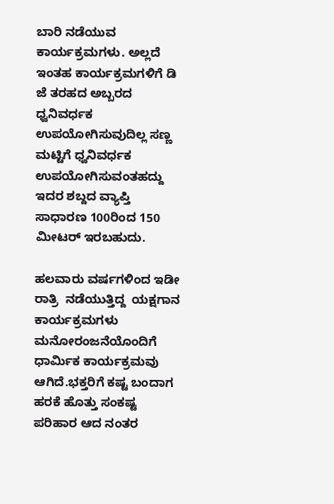ಬಾರಿ ನಡೆಯುವ ಕಾರ್ಯಕ್ರಮಗಳು. ಅಲ್ಲದೆ ಇಂತಹ ಕಾರ್ಯಕ್ರಮಗಳಿಗೆ ಡಿ ಜೆ ತರಹದ ಅಬ್ಬರದ ಧ್ವನಿವರ್ಧಕ ಉಪಯೋಗಿಸುವುದಿಲ್ಲ ಸಣ್ಣ ಮಟ್ಟಿಗೆ ಧ್ವನಿವರ್ಧಕ ಉಪಯೋಗಿಸುವಂತಹದ್ದು ಇದರ ಶಬ್ದದ ವ್ಯಾಪ್ತಿ ಸಾಧಾರಣ 100ರಿಂದ 150 ಮೀಟರ್ ಇರಬಹುದು.

ಹಲವಾರು ವರ್ಷಗಳಿಂದ ಇಡೀ ರಾತ್ರಿ  ನಡೆಯುತ್ತಿದ್ದ  ಯಕ್ಷಗಾನ ಕಾರ್ಯಕ್ರಮಗಳು ಮನೋರಂಜನೆಯೊಂದಿಗೆ ಧಾರ್ಮಿಕ ಕಾರ್ಯಕ್ರಮವು ಆಗಿದೆ.ಭಕ್ತರಿಗೆ ಕಷ್ಟ ಬಂದಾಗ ಹರಕೆ ಹೊತ್ತು ಸಂಕಷ್ಟ ಪರಿಹಾರ ಆದ ನಂತರ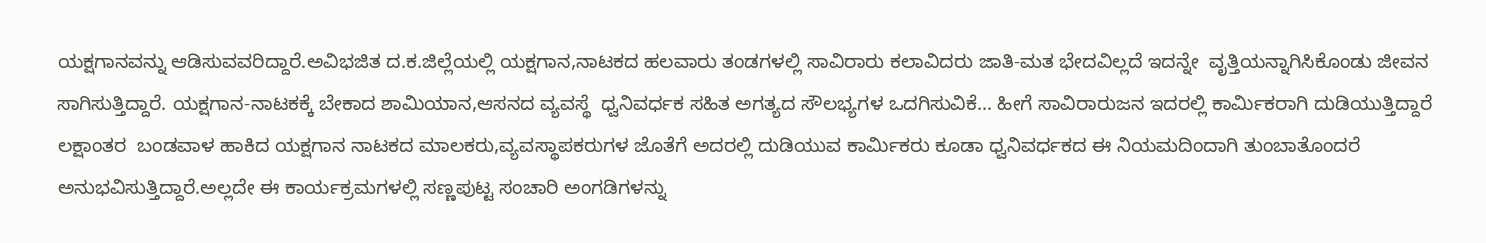ಯಕ್ಷಗಾನವನ್ನು ಆಡಿಸುವವರಿದ್ದಾರೆ.ಅವಿಭಜಿತ ದ.ಕ.ಜಿಲ್ಲೆಯಲ್ಲಿ ಯಕ್ಷಗಾನ,ನಾಟಕದ ಹಲವಾರು ತಂಡಗಳಲ್ಲಿ ಸಾವಿರಾರು ಕಲಾವಿದರು ಜಾತಿ-ಮತ ಭೇದವಿಲ್ಲದೆ ಇದನ್ನೇ  ವೃತ್ತಿಯನ್ನಾಗಿಸಿಕೊಂಡು ಜೀವನ ಸಾಗಿಸುತ್ತಿದ್ದಾರೆ. ಯಕ್ಷಗಾನ-ನಾಟಕಕ್ಕೆ ಬೇಕಾದ ಶಾಮಿಯಾನ,ಆಸನದ ವ್ಯವಸ್ಥೆ  ಧ್ವನಿವರ್ಧಕ ಸಹಿತ ಅಗತ್ಯದ ಸೌಲಭ್ಯಗಳ ಒದಗಿಸುವಿಕೆ… ಹೀಗೆ ಸಾವಿರಾರುಜನ ಇದರಲ್ಲಿ ಕಾರ್ಮಿಕರಾಗಿ ದುಡಿಯುತ್ತಿದ್ದಾರೆ ಲಕ್ಷಾಂತರ  ಬಂಡವಾಳ ಹಾಕಿದ ಯಕ್ಷಗಾನ ನಾಟಕದ ಮಾಲಕರು,ವ್ಯವಸ್ಥಾಪಕರುಗಳ ಜೊತೆಗೆ ಅದರಲ್ಲಿ ದುಡಿಯುವ ಕಾರ್ಮಿಕರು ಕೂಡಾ ಧ್ವನಿವರ್ಧಕದ ಈ ನಿಯಮದಿಂದಾಗಿ ತುಂಬಾತೊಂದರೆ ಅನುಭವಿಸುತ್ತಿದ್ದಾರೆ.ಅಲ್ಲದೇ ಈ ಕಾರ್ಯಕ್ರಮಗಳಲ್ಲಿ ಸಣ್ಣಪುಟ್ಟ ಸಂಚಾರಿ ಅಂಗಡಿಗಳನ್ನು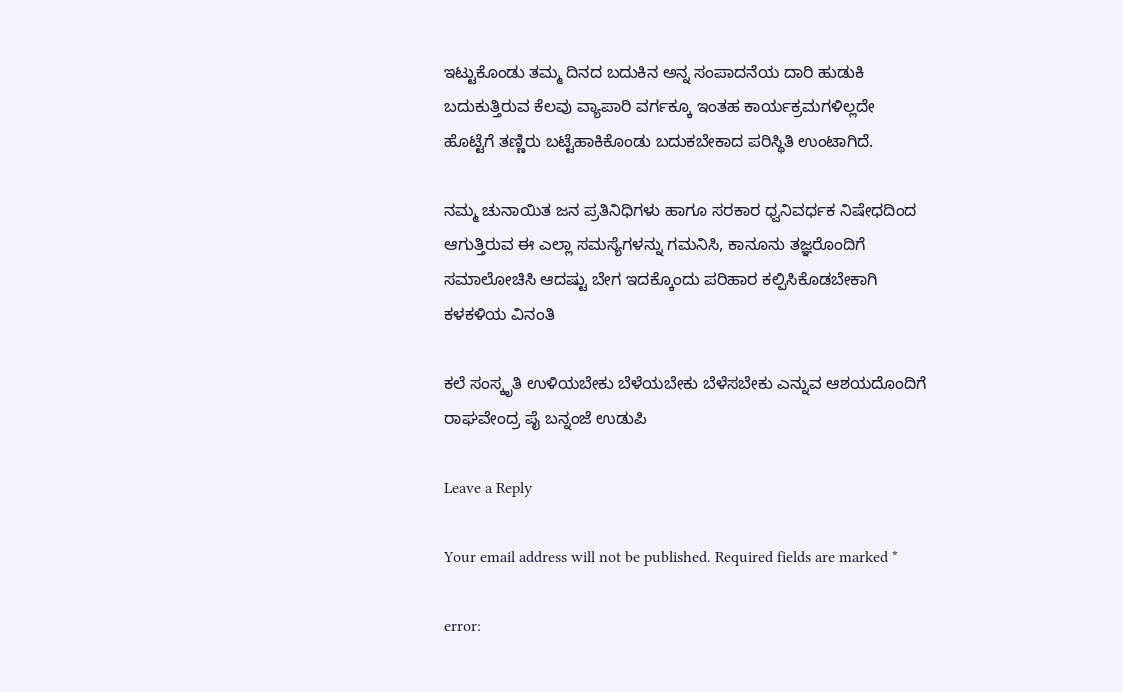ಇಟ್ಟುಕೊಂಡು ತಮ್ಮ ದಿನದ ಬದುಕಿನ ಅನ್ನ ಸಂಪಾದನೆಯ ದಾರಿ ಹುಡುಕಿ ಬದುಕುತ್ತಿರುವ ಕೆಲವು ವ್ಯಾಪಾರಿ ವರ್ಗಕ್ಕೂ ಇಂತಹ ಕಾರ್ಯಕ್ರಮಗಳಿಲ್ಲದೇ ಹೊಟ್ಟೆಗೆ ತಣ್ಣಿರು ಬಟ್ಟೆಹಾಕಿಕೊಂಡು ಬದುಕಬೇಕಾದ ಪರಿಸ್ಥಿತಿ ಉಂಟಾಗಿದೆ.

ನಮ್ಮ ಚುನಾಯಿತ ಜನ ಪ್ರತಿನಿಧಿಗಳು ಹಾಗೂ ಸರಕಾರ ಧ್ವನಿವರ್ಧಕ ನಿಷೇಧದಿಂದ ಆಗುತ್ತಿರುವ ಈ ಎಲ್ಲಾ ಸಮಸ್ಯೆಗಳನ್ನು ಗಮನಿಸಿ, ಕಾನೂನು ತಜ್ಞರೊಂದಿಗೆ ಸಮಾಲೋಚಿಸಿ ಆದಷ್ಟು ಬೇಗ ಇದಕ್ಕೊಂದು ಪರಿಹಾರ ಕಲ್ಪಿಸಿಕೊಡಬೇಕಾಗಿ ಕಳಕಳಿಯ ವಿನಂತಿ

ಕಲೆ ಸಂಸ್ಕೃತಿ ಉಳಿಯಬೇಕು ಬೆಳೆಯಬೇಕು ಬೆಳೆಸಬೇಕು ಎನ್ನುವ ಆಶಯದೊಂದಿಗೆ ರಾಘವೇಂದ್ರ ಪೈ ಬನ್ನಂಜೆ ಉಡುಪಿ

Leave a Reply

Your email address will not be published. Required fields are marked *

error: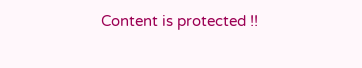Content is protected !!